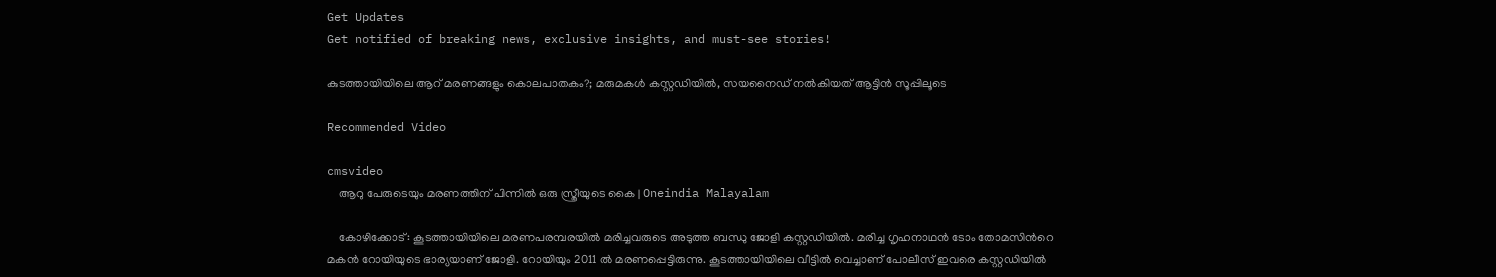Get Updates
Get notified of breaking news, exclusive insights, and must-see stories!

കുടത്തായിയിലെ ആറ് മരണങ്ങളും കൊലപാതകം?; മരുമകള്‍ കസ്റ്റഡിയില്‍, സയനൈഡ് നല്‍കിയത് ആട്ടിന്‍ സൂപ്പിലൂടെ

Recommended Video

cmsvideo
    ആറു പേരുടെയും മരണത്തിന് പിന്നില്‍ ഒരു സ്ത്രീയുടെ കൈ | Oneindia Malayalam

    കോഴിക്കോട്: കൂടത്തായിയിലെ മരണപരമ്പരയില്‍ മരിച്ചവരുടെ അടുത്ത ബന്ധു ജോളി കസ്റ്റഡിയില്‍. മരിച്ച ഗൃഹനാഥൻ ടോം തോമസിന്‍റെ മകൻ റോയിയുടെ ഭാര്യയാണ് ജോളി. റോയിയും 2011 ല്‍ മരണപ്പെട്ടിരുന്നു. കൂടത്തായിയിലെ വീട്ടില്‍ വെച്ചാണ് പോലീസ് ഇവരെ കസ്റ്റഡിയില്‍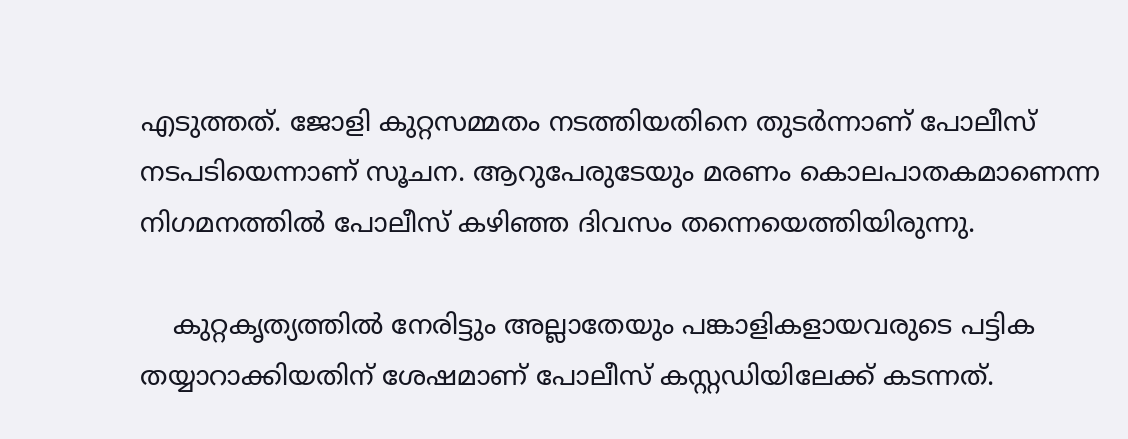എടുത്തത്. ജോളി കുറ്റസമ്മതം നടത്തിയതിനെ തുടര്‍ന്നാണ് പോലീസ് നടപടിയെന്നാണ് സൂചന. ആറുപേരുടേയും മരണം കൊലപാതകമാണെന്ന നിഗമനത്തില്‍ പോലീസ് കഴിഞ്ഞ ദിവസം തന്നെയെത്തിയിരുന്നു.

    കുറ്റകൃത്യത്തില്‍ നേരിട്ടും അല്ലാതേയും പങ്കാളികളായവരുടെ പട്ടിക തയ്യാറാക്കിയതിന് ശേഷമാണ് പോലീസ് കസ്റ്റഡിയിലേക്ക് കടന്നത്.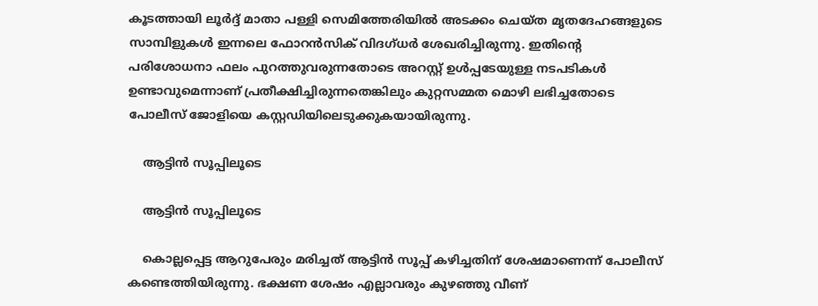കൂടത്തായി ലൂര്‍ദ്ദ് മാതാ പള്ളി സെമിത്തേരിയില്‍ അടക്കം ചെയ്ത മൃതദേഹങ്ങളുടെ സാമ്പിളുകള്‍ ഇന്നലെ ഫോറന്‍സിക് വിദഗ്ധര്‍ ശേഖരിച്ചിരുന്നു. ഇതിന്‍റെ പരിശോധനാ ഫലം പുറത്തുവരുന്നതോടെ അറസ്റ്റ് ഉള്‍പ്പടേയുള്ള നടപടികള്‍ ഉണ്ടാവുമെന്നാണ് പ്രതീക്ഷിച്ചിരുന്നതെങ്കിലും കുറ്റസമ്മത മൊഴി ലഭിച്ചതോടെ പോലീസ് ജോളിയെ കസ്റ്റഡിയിലെടുക്കുകയായിരുന്നു.

    ആട്ടിന്‍ സൂപ്പിലൂടെ

    ആട്ടിന്‍ സൂപ്പിലൂടെ

    കൊല്ലപ്പെട്ട ആറുപേരും മരിച്ചത് ആട്ടിന്‍ സൂപ്പ് കഴിച്ചതിന് ശേഷമാണെന്ന് പോലീസ് കണ്ടെത്തിയിരുന്നു. ഭക്ഷണ ശേഷം എല്ലാവരും കുഴഞ്ഞു വീണ്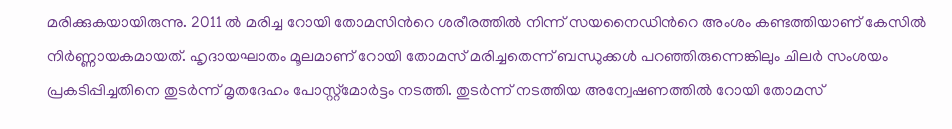മരിക്കുകയായിരുന്നു. 2011 ല്‍ മരിച്ച റോയി തോമസിന്‍റെ ശരീരത്തില്‍ നിന്ന് സയനൈഡിന്‍റെ അംശം കണ്ടത്തിയാണ് കേസില്‍ നിര്‍ണ്ണായകമായത്. ഹൃദായഘാതം മൂലമാണ് റോയി തോമസ് മരിച്ചതെന്ന് ബന്ധുക്കള്‍ പറഞ്ഞിരുന്നെങ്കിലും ചിലര്‍ സംശയം പ്രകടിപ്പിച്ചതിനെ തുടര്‍ന്ന് മൃതദേഹം പോസ്റ്റ്മോര്‍ട്ടം നടത്തി. തുടര്‍ന്ന് നടത്തിയ അന്വേഷണത്തില്‍ റോയി തോമസ്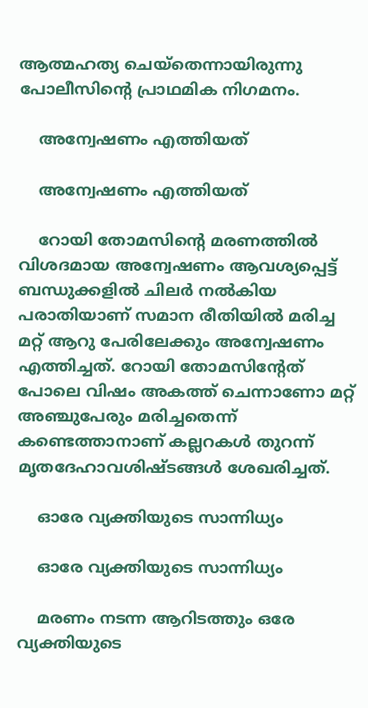ആത്മഹത്യ ചെയ്തെന്നായിരുന്നു പോലീസിന്‍റെ പ്രാഥമിക നിഗമനം.

    അന്വേഷണം എത്തിയത്

    അന്വേഷണം എത്തിയത്

    റോയി തോമസിന്‍റെ മരണത്തില്‍ വിശദമായ അന്വേഷണം ആവശ്യപ്പെട്ട് ബന്ധുക്കളില്‍ ചിലര്‍ നല്‍കിയ പരാതിയാണ് സമാന രീതിയില്‍ മരിച്ച മറ്റ് ആറു പേരിലേക്കും അന്വേഷണം എത്തിച്ചത്. റോയി തോമസിന്‍റേത് പോലെ വിഷം അകത്ത് ചെന്നാണോ മറ്റ് അഞ്ചുപേരും മരിച്ചതെന്ന് കണ്ടെത്താനാണ് കല്ലറകള്‍ തുറന്ന് മൃതദേഹാവശിഷ്ടങ്ങള്‍ ശേഖരിച്ചത്.

    ഓരേ വ്യക്തിയുടെ സാന്നിധ്യം

    ഓരേ വ്യക്തിയുടെ സാന്നിധ്യം

    മരണം നടന്ന ആറിടത്തും ഒരേ വ്യക്തിയുടെ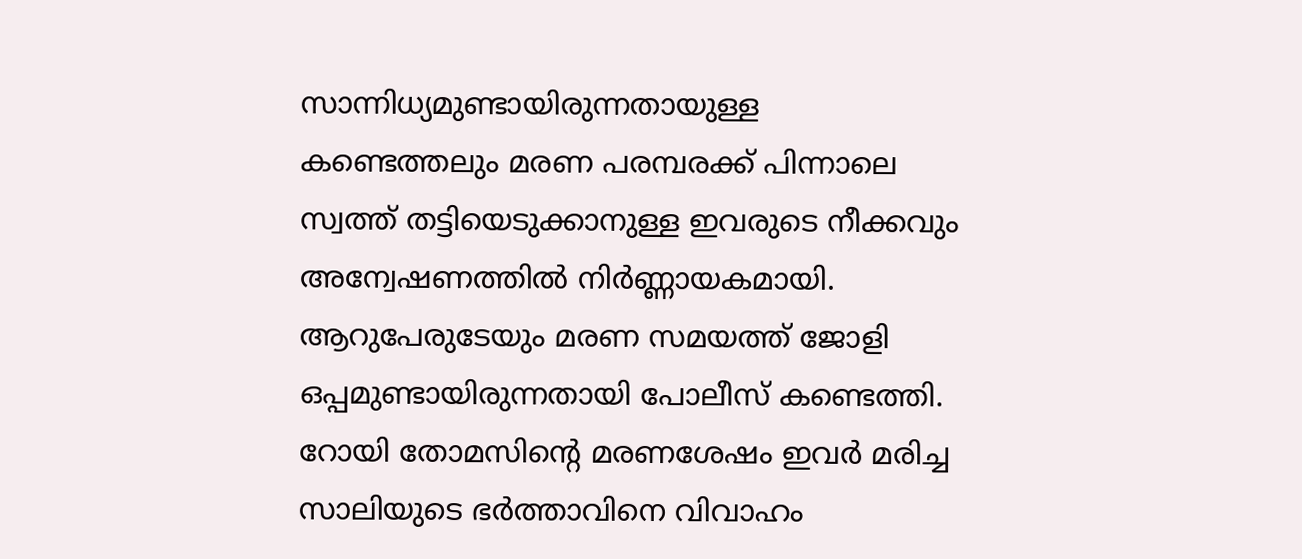സാന്നിധ്യമുണ്ടായിരുന്നതായുള്ള കണ്ടെത്തലും മരണ പരമ്പരക്ക് പിന്നാലെ സ്വത്ത് തട്ടിയെടുക്കാനുള്ള ഇവരുടെ നീക്കവും അന്വേഷണത്തില്‍ നിര്‍ണ്ണായകമായി. ആറുപേരുടേയും മരണ സമയത്ത് ജോളി ഒപ്പമുണ്ടായിരുന്നതായി പോലീസ് കണ്ടെത്തി. റോയി തോമസിന്‍റെ മരണശേഷം ഇവര്‍ മരിച്ച സാലിയുടെ ഭര്‍ത്താവിനെ വിവാഹം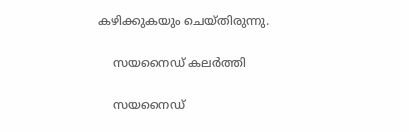കഴിക്കുകയും ചെയ്തിരുന്നു.

    സയനൈഡ് കലര്‍ത്തി

    സയനൈഡ്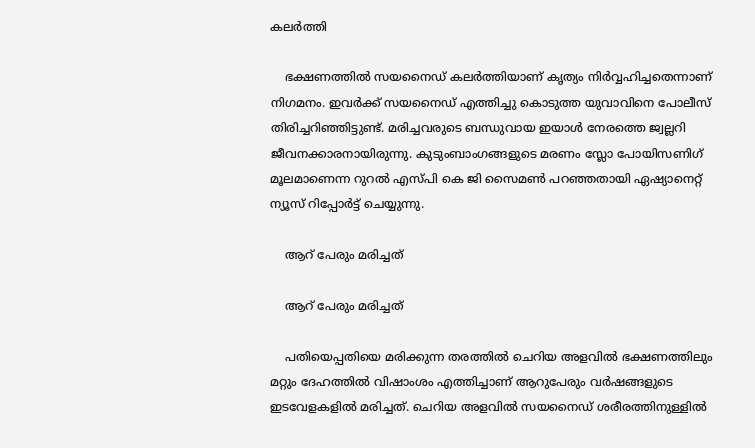കലര്‍ത്തി

    ഭക്ഷണത്തില്‍ സയനൈഡ് കലര്‍ത്തിയാണ് കൃത്യം നിര്‍വ്വഹിച്ചതെന്നാണ് നിഗമനം. ഇവര്‍ക്ക് സയനൈഡ് എത്തിച്ചു കൊടുത്ത യുവാവിനെ പോലീസ് തിരിച്ചറിഞ്ഞിട്ടുണ്ട്. മരിച്ചവരുടെ ബന്ധുവായ ഇയാള്‍ നേരത്തെ ജ്വല്ലറി ജീവനക്കാരനായിരുന്നു. കുടുംബാംഗങ്ങളുടെ മരണം സ്ലോ പോയിസണിഗ് മൂലമാണെന്ന റുറല്‍ എസ്പി കെ ജി സൈമണ്‍ പറഞ്ഞതായി ഏഷ്യാനെറ്റ് ന്യൂസ് റിപ്പോര്‍ട്ട് ചെയ്യുന്നു.

    ആറ് പേരും മരിച്ചത്

    ആറ് പേരും മരിച്ചത്

    പതിയെപ്പതിയെ മരിക്കുന്ന തരത്തിൽ ചെറിയ അളവിൽ ഭക്ഷണത്തിലും മറ്റും ദേഹത്തിൽ വിഷാംശം എത്തിച്ചാണ് ആറുപേരും വര്‍ഷങ്ങളുടെ ഇടവേളകളില്‍ മരിച്ചത്. ചെറിയ അളവില്‍ സയനൈഡ് ശരീരത്തിനുള്ളില്‍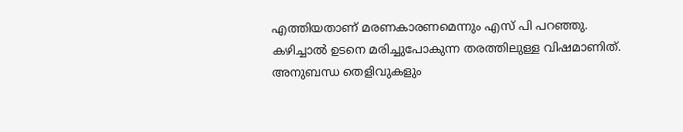എത്തിയതാണ് മരണകാരണമെന്നും എസ് പി പറഞ്ഞു. കഴിച്ചാൽ ഉടനെ മരിച്ചുപോകുന്ന തരത്തിലുള്ള വിഷമാണിത്. അനുബന്ധ തെളിവുകളും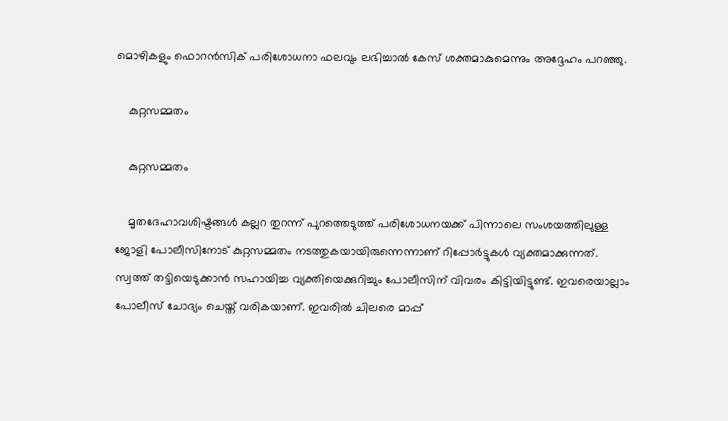മൊഴികളും ഫൊറൻസിക് പരിശോധനാ ഫലവും ലഭിച്ചാല്‍ കേസ് ശക്തമാകുമെന്നും അദ്ദേഹം പറഞ്ഞു.

    കുറ്റസമ്മതം

    കുറ്റസമ്മതം

    മൃതദേഹാവശിഷ്ടങ്ങള്‍ കല്ലറ തുറന്ന് പുറത്തെടുത്ത് പരിശോധനയക്ക് പിന്നാലെ സംശയത്തിലുള്ള ജോളി പോലീസിനോട് കുറ്റസമ്മതം നടത്തുകയായിരുന്നെന്നാണ് റിപ്പോര്‍ട്ടുകള്‍ വ്യക്തമാക്കുന്നത്. സ്വത്ത് തട്ടിയെടുക്കാന്‍ സഹായിച്ച വ്യക്തിയെക്കുറിച്ചും പോലീസിന് വിവരം കിട്ടിയിട്ടുണ്ട്. ഇവരെയാല്ലാം പോലീസ് ചോദ്യം ചെയ്ത് വരികയാണ്. ഇവരില്‍ ചിലരെ മാപ്പ്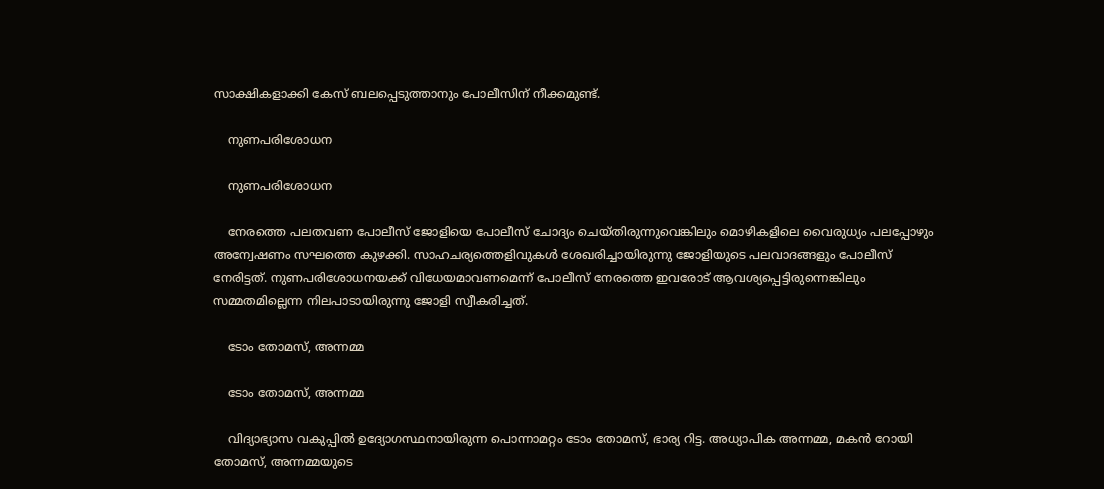സാക്ഷികളാക്കി കേസ് ബലപ്പെടുത്താനും പോലീസിന് നീക്കമുണ്ട്.

    നുണപരിശോധന

    നുണപരിശോധന

    നേരത്തെ പലതവണ പോലീസ് ജോളിയെ പോലീസ് ചോദ്യം ചെയ്തിരുന്നുവെങ്കിലും മൊഴികളിലെ വൈരുധ്യം പലപ്പോഴും അന്വേഷണം സഘത്തെ കുഴക്കി. സാഹചര്യത്തെളിവുകള്‍ ശേഖരിച്ചായിരുന്നു ജോളിയുടെ പലവാദങ്ങളും പോലീസ് നേരിട്ടത്. നുണപരിശോധനയക്ക് വിധേയമാവണമെന്ന് പോലീസ് നേരത്തെ ഇവരോട് ആവശ്യപ്പെട്ടിരുന്നെങ്കിലും സമ്മതമില്ലെന്ന നിലപാടായിരുന്നു ജോളി സ്വീകരിച്ചത്.

    ടോം തോമസ്, അന്നമ്മ

    ടോം തോമസ്, അന്നമ്മ

    വിദ്യാഭ്യാസ വകുപ്പില്‍ ഉദ്യോഗസ്ഥനായിരുന്ന പൊന്നാമറ്റം ടോം തോമസ്, ഭാര്യ റിട്ട. അധ്യാപിക അന്നമ്മ, മകന്‍ റോയി തോമസ്, അന്നമ്മയുടെ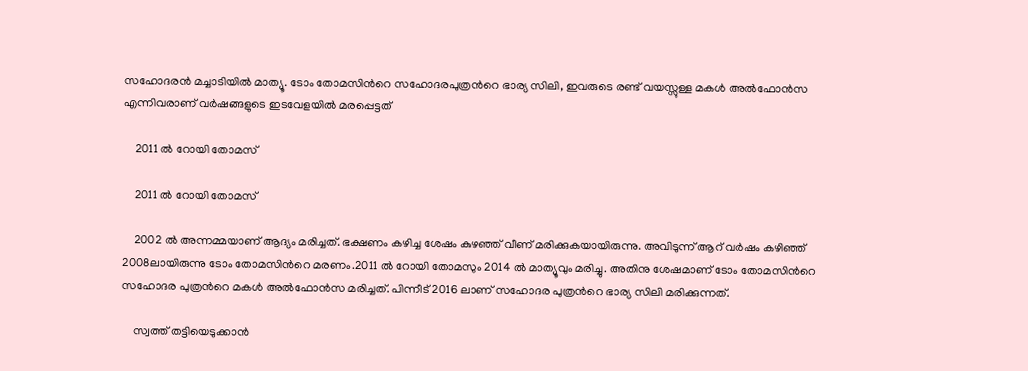സഹോദരന്‍ മച്ചാടിയില്‍ മാത്യൂ. ടോം തോമസിന്‍റെ സഹോദരപുത്രന്‍റെ ഭാര്യ സിലി, ഇവരുടെ രണ്ട് വയസ്സുള്ള മകള്‍ അല്‍ഫോന്‍സ എന്നിവരാണ് വര്‍ഷങ്ങളുടെ ഇടവേളയില്‍ മരപ്പെട്ടത്

    2011 ല്‍ റോയി തോമസ്

    2011 ല്‍ റോയി തോമസ്

    2002 ല്‍ അന്നമ്മയാണ് ആദ്യം മരിച്ചത്. ഭക്ഷണം കഴിച്ച ശേഷം കുഴഞ്ഞ് വീണ് മരിക്കുകയായിരുന്നു. അവിടുന്ന് ആറ് വര്‍ഷം കഴിഞ്ഞ് 2008ലായിരുന്നു ടോം തോമസിന്‍റെ മരണം.2011 ല്‍ റോയി തോമസും 2014 ല്‍ മാത്യൂവും മരിച്ചു. അതിനു ശേഷമാണ് ടോം തോമസിന്‍റെ സഹോദര പുത്രന്‍റെ മകള്‍ അല്‍ഫോന്‍സ മരിച്ചത്. പിന്നീട് 2016 ലാണ് സഹോദര പുത്രന്‍റെ ഭാര്യ സിലി മരിക്കുന്നത്.

    സ്വത്ത് തട്ടിയെടുക്കാന്‍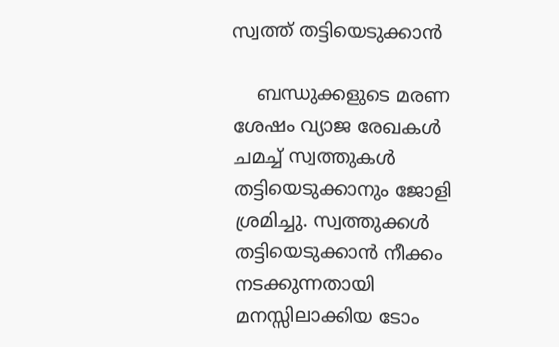സ്വത്ത് തട്ടിയെടുക്കാന്‍

    ബന്ധുക്കളുടെ മരണ ശേഷം വ്യാജ രേഖകള്‍ ചമച്ച് സ്വത്തുകള്‍ തട്ടിയെടുക്കാനും ജോളി ശ്രമിച്ചു. സ്വത്തുക്കള്‍ തട്ടിയെടുക്കാന്‍ നീക്കം നടക്കുന്നതായി മനസ്സിലാക്കിയ ടോം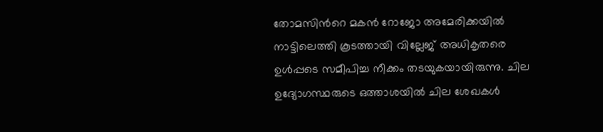തോമസിന്‍റെ മകന്‍ റോജോ അമേരിക്കയില്‍ നാട്ടിലെത്തി കൂടത്തായി വില്ലേജ് അധികൃതരെ ഉള്‍പ്പടെ സമീപിച്ച നീക്കം തടയുകയായിരുന്നു. ചില ഉദ്യോഗസ്ഥരുടെ ഒത്താശയില്‍ ചില ശേഖകള്‍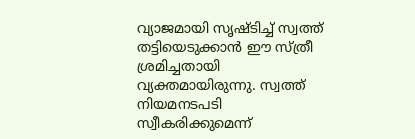വ്യാജമായി സൃഷ്ടിച്ച് സ്വത്ത് തട്ടിയെടുക്കാന്‍ ഈ സ്ത്രീ ശ്രമിച്ചതായി വ്യക്തമായിരുന്നു. സ്വത്ത് നിയമനടപടി സ്വീകരിക്കുമെന്ന്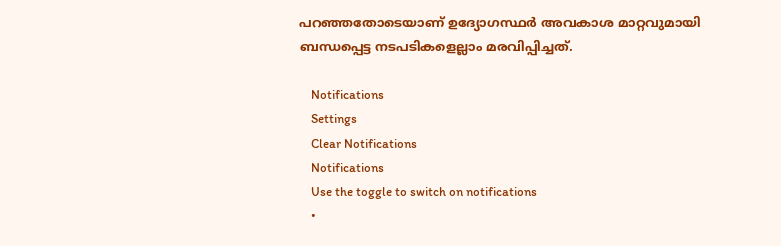പറഞ്ഞതോടെയാണ് ഉദ്യോഗസ്ഥര്‍ അവകാശ മാറ്റവുമായി ബന്ധപ്പെട്ട നടപടികളെല്ലാം മരവിപ്പിച്ചത്.

    Notifications
    Settings
    Clear Notifications
    Notifications
    Use the toggle to switch on notifications
    •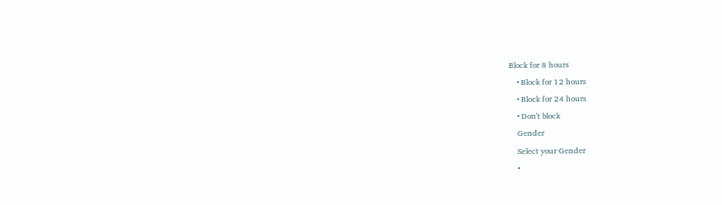Block for 8 hours
    • Block for 12 hours
    • Block for 24 hours
    • Don't block
    Gender
    Select your Gender
    •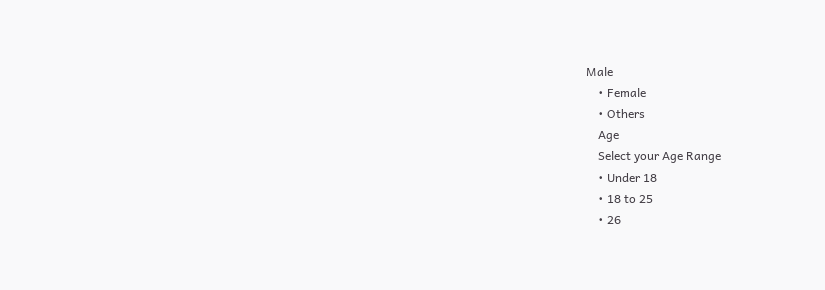Male
    • Female
    • Others
    Age
    Select your Age Range
    • Under 18
    • 18 to 25
    • 26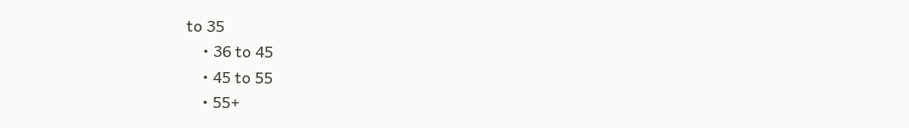to 35
    • 36 to 45
    • 45 to 55
    • 55+